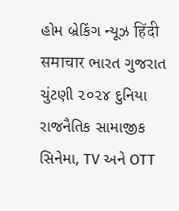હોમ બ્રેકિંગ ન્યૂઝ हिंदी समाचार ભારત ગુજરાત ચુંટણી ૨૦૨૪ દુનિયા રાજનૈતિક સામાજીક સિનેમા, TV અને OTT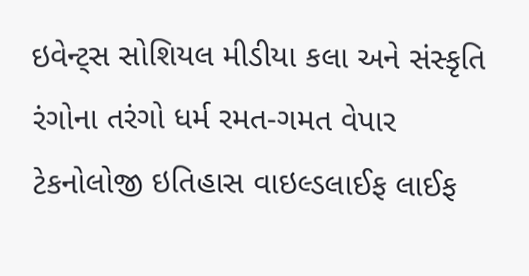ઇવેન્ટ્સ સોશિયલ મીડીયા કલા અને સંસ્કૃતિ રંગોના તરંગો ધર્મ રમત-ગમત વેપાર ટેકનોલોજી ઇતિહાસ વાઇલ્ડલાઈફ લાઈફ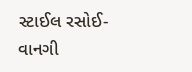સ્ટાઈલ રસોઈ-વાનગી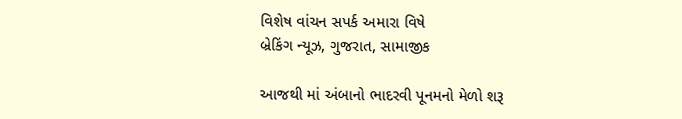વિશેષ વાંચન સપર્ક અમારા વિષે
બ્રેકિંગ ન્યૂઝ, ગુજરાત, સામાજીક

આજથી માં અંબાનો ભાદરવી પૂનમનો મેળો શરૂ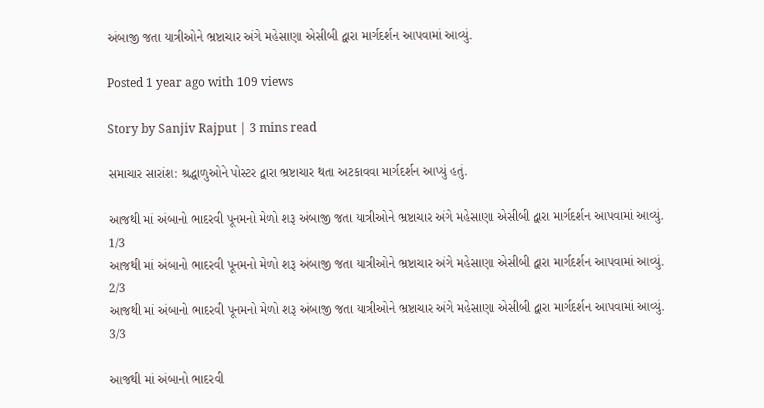અંબાજી જતા યાત્રીઓને ભ્રષ્ટાચાર અંગે મહેસાણા એસીબી દ્વારા માર્ગદર્શન આપવામાં આવ્યું.

Posted 1 year ago with 109 views

Story by Sanjiv Rajput | 3 mins read

સમાચાર સારાંશ: શ્રદ્ધાળુઓને પોસ્ટર દ્વારા ભ્રષ્ટાચાર થતા અટકાવવા માર્ગદર્શન આપ્યું હતું.

આજથી માં અંબાનો ભાદરવી પૂનમનો મેળો શરૂ અંબાજી જતા યાત્રીઓને ભ્રષ્ટાચાર અંગે મહેસાણા એસીબી દ્વારા માર્ગદર્શન આપવામાં આવ્યું.
1/3
આજથી માં અંબાનો ભાદરવી પૂનમનો મેળો શરૂ અંબાજી જતા યાત્રીઓને ભ્રષ્ટાચાર અંગે મહેસાણા એસીબી દ્વારા માર્ગદર્શન આપવામાં આવ્યું.
2/3
આજથી માં અંબાનો ભાદરવી પૂનમનો મેળો શરૂ અંબાજી જતા યાત્રીઓને ભ્રષ્ટાચાર અંગે મહેસાણા એસીબી દ્વારા માર્ગદર્શન આપવામાં આવ્યું.
3/3

આજથી માં અંબાનો ભાદરવી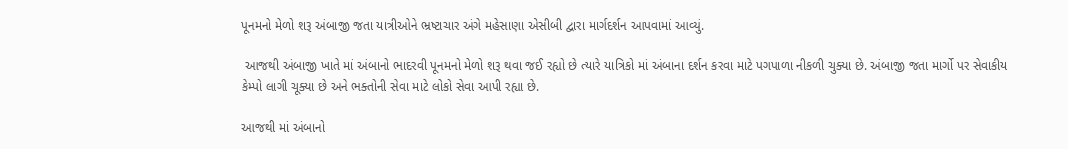પૂનમનો મેળો શરૂ અંબાજી જતા યાત્રીઓને ભ્રષ્ટાચાર અંગે મહેસાણા એસીબી દ્વારા માર્ગદર્શન આપવામાં આવ્યું.

 આજથી અંબાજી ખાતે માં અંબાનો ભાદરવી પૂનમનો મેળો શરૂ થવા જઈ રહ્યો છે ત્યારે યાત્રિકો માં અંબાના દર્શન કરવા માટે પગપાળા નીકળી ચુક્યા છે. અંબાજી જતા માર્ગો પર સેવાકીય કેમ્પો લાગી ચૂક્યા છે અને ભક્તોની સેવા માટે લોકો સેવા આપી રહ્યા છે.

આજથી માં અંબાનો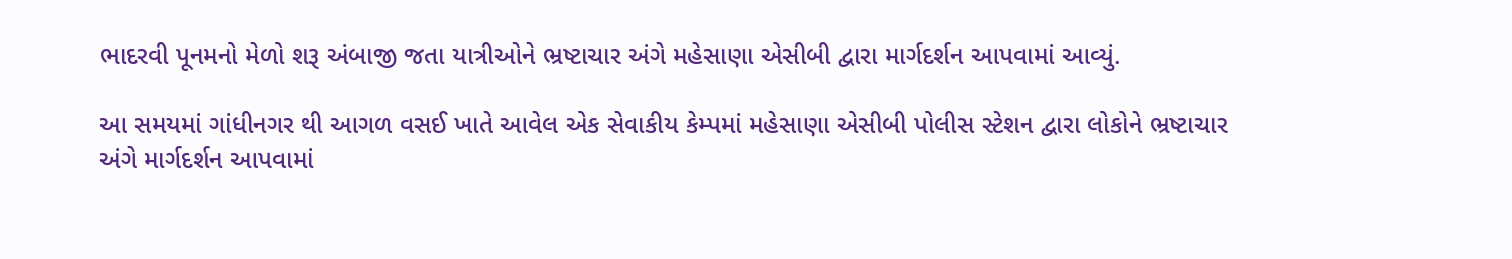ભાદરવી પૂનમનો મેળો શરૂ અંબાજી જતા યાત્રીઓને ભ્રષ્ટાચાર અંગે મહેસાણા એસીબી દ્વારા માર્ગદર્શન આપવામાં આવ્યું.

આ સમયમાં ગાંધીનગર થી આગળ વસઈ ખાતે આવેલ એક સેવાકીય કેમ્પમાં મહેસાણા એસીબી પોલીસ સ્ટેશન દ્વારા લોકોને ભ્રષ્ટાચાર અંગે માર્ગદર્શન આપવામાં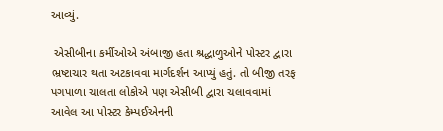આવ્યું.

 એસીબીના કર્મીઓએ અંબાજી હતા શ્રદ્ધાળુઓને પોસ્ટર દ્વારા ભ્રષ્ટાચાર થતા અટકાવવા માર્ગદર્શન આપ્યું હતું. તો બીજી તરફ પગપાળા ચાલતા લોકોએ પણ એસીબી દ્વારા ચલાવવામાં આવેલ આ પોસ્ટર કેમ્પઈએનની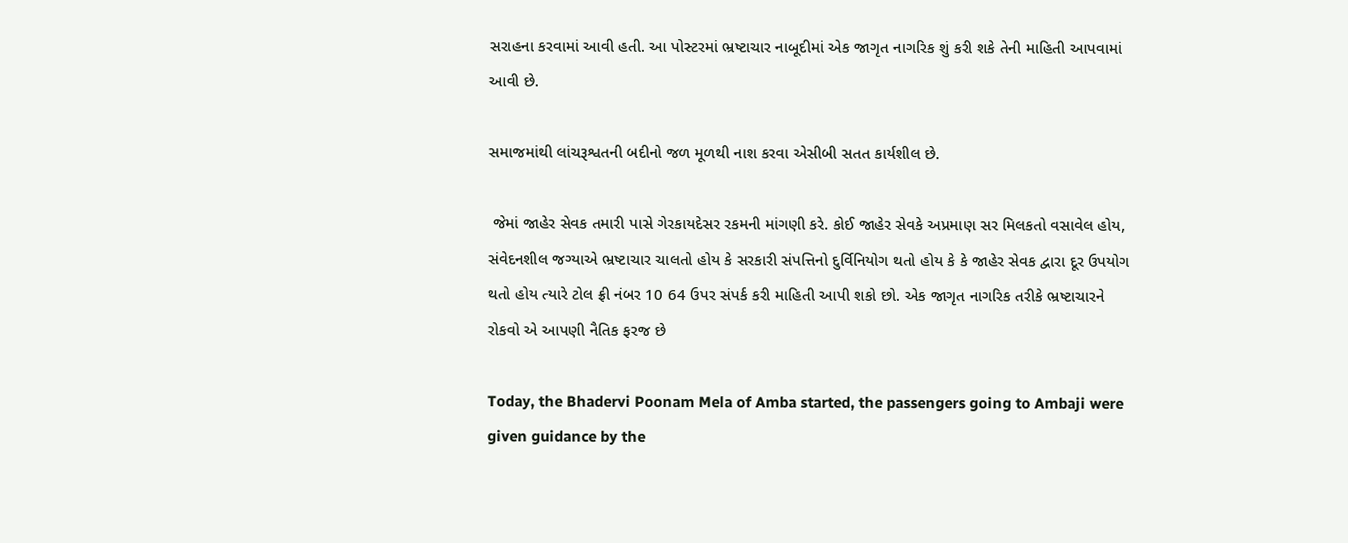સરાહના કરવામાં આવી હતી. આ પોસ્ટરમાં ભ્રષ્ટાચાર નાબૂદીમાં એક જાગૃત નાગરિક શું કરી શકે તેની માહિતી આપવામાં આવી છે.

સમાજમાંથી લાંચરૂશ્વતની બદીનો જળ મૂળથી નાશ કરવા એસીબી સતત કાર્યશીલ છે.

 જેમાં જાહેર સેવક તમારી પાસે ગેરકાયદેસર રકમની માંગણી કરે. કોઈ જાહેર સેવકે અપ્રમાણ સર મિલકતો વસાવેલ હોય, સંવેદનશીલ જગ્યાએ ભ્રષ્ટાચાર ચાલતો હોય કે સરકારી સંપત્તિનો દુર્વિનિયોગ થતો હોય કે કે જાહેર સેવક દ્વારા દૂર ઉપયોગ થતો હોય ત્યારે ટોલ ફ્રી નંબર 10 64 ઉપર સંપર્ક કરી માહિતી આપી શકો છો. એક જાગૃત નાગરિક તરીકે ભ્રષ્ટાચારને રોકવો એ આપણી નૈતિક ફરજ છે

Today, the Bhadervi Poonam Mela of Amba started, the passengers going to Ambaji were given guidance by the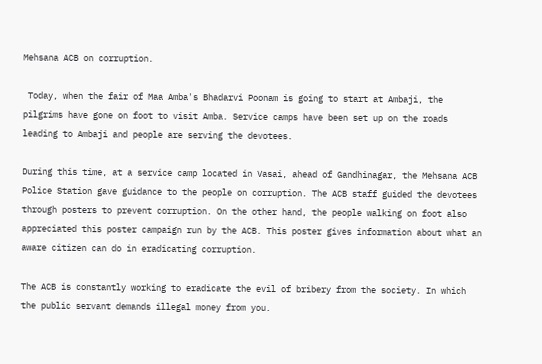Mehsana ACB on corruption.

 Today, when the fair of Maa Amba's Bhadarvi Poonam is going to start at Ambaji, the pilgrims have gone on foot to visit Amba. Service camps have been set up on the roads leading to Ambaji and people are serving the devotees.

During this time, at a service camp located in Vasai, ahead of Gandhinagar, the Mehsana ACB Police Station gave guidance to the people on corruption. The ACB staff guided the devotees through posters to prevent corruption. On the other hand, the people walking on foot also appreciated this poster campaign run by the ACB. This poster gives information about what an aware citizen can do in eradicating corruption.

The ACB is constantly working to eradicate the evil of bribery from the society. In which the public servant demands illegal money from you.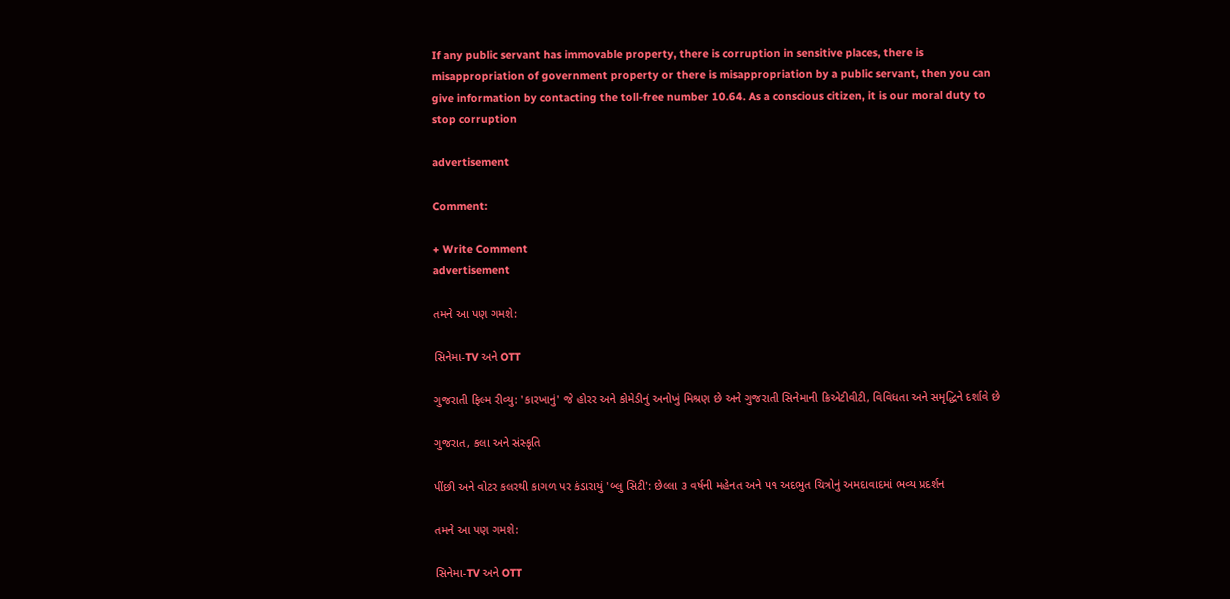If any public servant has immovable property, there is corruption in sensitive places, there is misappropriation of government property or there is misappropriation by a public servant, then you can give information by contacting the toll-free number 10.64. As a conscious citizen, it is our moral duty to stop corruption

advertisement

Comment:

+ Write Comment
advertisement

તમને આ પણ ગમશે:

સિનેમા-TV અને OTT

ગુજરાતી ફિલ્મ રીવ્યુ: 'કારખાનું' જે હોરર અને કોમેડીનું અનોખું મિશ્રણ છે અને ગુજરાતી સિનેમાની ક્રિએટીવીટી, વિવિધતા અને સમૃદ્ધિને દર્શાવે છે

ગુજરાત, કલા અને સંસ્કૃતિ

પીંછી અને વોટર કલરથી કાગળ પર કંડારાયું 'બ્લુ સિટી': છેલ્લા ૩ વર્ષની મહેનત અને ૫૧ અદભુત ચિત્રોનું અમદાવાદમાં ભવ્ય પ્રદર્શન

તમને આ પણ ગમશે:

સિનેમા-TV અને OTT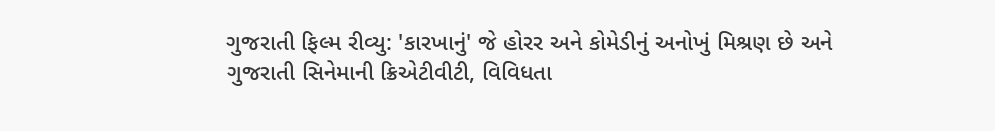ગુજરાતી ફિલ્મ રીવ્યુ: 'કારખાનું' જે હોરર અને કોમેડીનું અનોખું મિશ્રણ છે અને ગુજરાતી સિનેમાની ક્રિએટીવીટી, વિવિધતા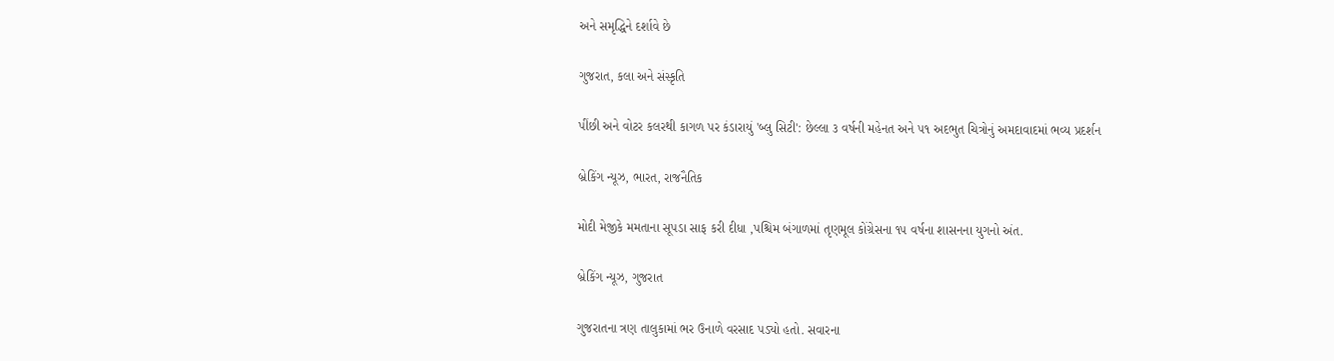અને સમૃદ્ધિને દર્શાવે છે

ગુજરાત, કલા અને સંસ્કૃતિ

પીંછી અને વોટર કલરથી કાગળ પર કંડારાયું 'બ્લુ સિટી': છેલ્લા ૩ વર્ષની મહેનત અને ૫૧ અદભુત ચિત્રોનું અમદાવાદમાં ભવ્ય પ્રદર્શન

બ્રેકિંગ ન્યૂઝ, ભારત, રાજનૈતિક

મોદી મેજીકે મમતાના સૂપડા સાફ કરી દીધા ,પશ્ચિમ બંગાળમાં તૃણમૂલ કોંગ્રેસના ૧૫ વર્ષના શાસનના યુગનો અંત.

બ્રેકિંગ ન્યૂઝ, ગુજરાત

ગુજરાતના ત્રણ તાલુકામાં ભર ઉનાળે વરસાદ પડ્યો હતો. સવારના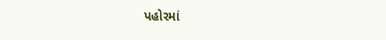પહોરમાં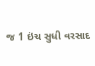જ 1 ઇંચ સુધી વરસાદ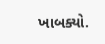ખાબક્યો.